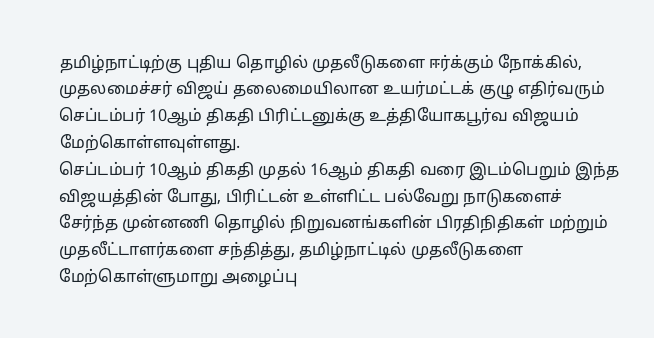தமிழ்நாட்டிற்கு புதிய தொழில் முதலீடுகளை ஈர்க்கும் நோக்கில், முதலமைச்சர் விஜய் தலைமையிலான உயர்மட்டக் குழு எதிர்வரும் செப்டம்பர் 10ஆம் திகதி பிரிட்டனுக்கு உத்தியோகபூர்வ விஜயம் மேற்கொள்ளவுள்ளது.
செப்டம்பர் 10ஆம் திகதி முதல் 16ஆம் திகதி வரை இடம்பெறும் இந்த விஜயத்தின் போது, பிரிட்டன் உள்ளிட்ட பல்வேறு நாடுகளைச் சேர்ந்த முன்னணி தொழில் நிறுவனங்களின் பிரதிநிதிகள் மற்றும் முதலீட்டாளர்களை சந்தித்து, தமிழ்நாட்டில் முதலீடுகளை மேற்கொள்ளுமாறு அழைப்பு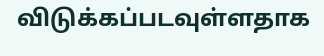விடுக்கப்படவுள்ளதாக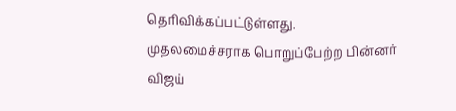தெரிவிக்கப்பட்டுள்ளது.
முதலமைச்சராக பொறுப்பேற்ற பின்னர் விஜய்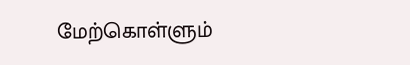மேற்கொள்ளும்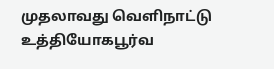முதலாவது வெளிநாட்டு உத்தியோகபூர்வ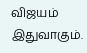விஜயம் இதுவாகும்.